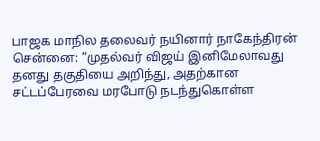பாஜக மாநில தலைவர் நயினார் நாகேந்திரன்
சென்னை: “முதல்வர் விஜய் இனிமேலாவது தனது தகுதியை அறிந்து, அதற்கான சட்டப்பேரவை மரபோடு நடந்துகொள்ள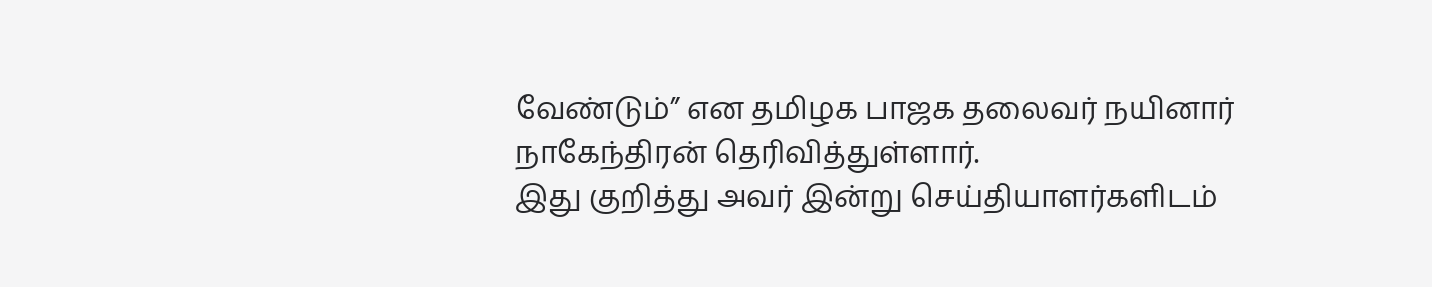வேண்டும்” என தமிழக பாஜக தலைவர் நயினார் நாகேந்திரன் தெரிவித்துள்ளார்.
இது குறித்து அவர் இன்று செய்தியாளர்களிடம்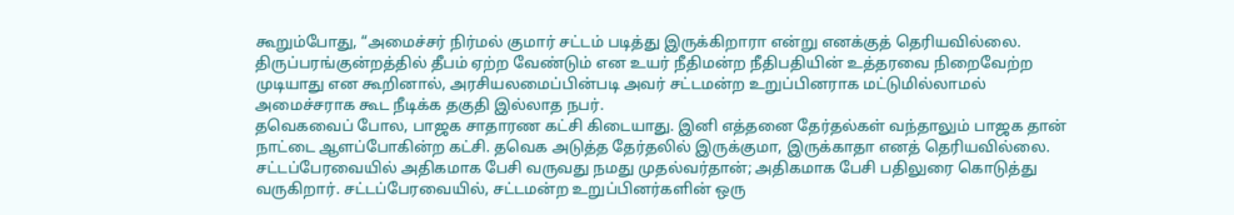கூறும்போது, “அமைச்சர் நிர்மல் குமார் சட்டம் படித்து இருக்கிறாரா என்று எனக்குத் தெரியவில்லை. திருப்பரங்குன்றத்தில் தீபம் ஏற்ற வேண்டும் என உயர் நீதிமன்ற நீதிபதியின் உத்தரவை நிறைவேற்ற முடியாது என கூறினால், அரசியலமைப்பின்படி அவர் சட்டமன்ற உறுப்பினராக மட்டுமில்லாமல் அமைச்சராக கூட நீடிக்க தகுதி இல்லாத நபர்.
தவெகவைப் போல, பாஜக சாதாரண கட்சி கிடையாது. இனி எத்தனை தேர்தல்கள் வந்தாலும் பாஜக தான் நாட்டை ஆளப்போகின்ற கட்சி. தவெக அடுத்த தேர்தலில் இருக்குமா, இருக்காதா எனத் தெரியவில்லை.
சட்டப்பேரவையில் அதிகமாக பேசி வருவது நமது முதல்வர்தான்; அதிகமாக பேசி பதிலுரை கொடுத்து வருகிறார். சட்டப்பேரவையில், சட்டமன்ற உறுப்பினர்களின் ஒரு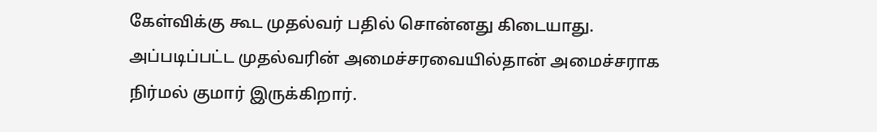கேள்விக்கு கூட முதல்வர் பதில் சொன்னது கிடையாது. அப்படிப்பட்ட முதல்வரின் அமைச்சரவையில்தான் அமைச்சராக நிர்மல் குமார் இருக்கிறார்.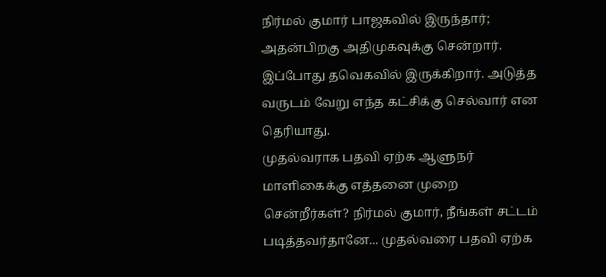நிர்மல் குமார் பாஜகவில் இருந்தார்; அதன்பிறகு அதிமுகவுக்கு சென்றார். இப்போது தவெகவில் இருக்கிறார். அடுத்த வருடம் வேறு எந்த கட்சிக்கு செல்வார் என தெரியாது.
முதல்வராக பதவி ஏற்க ஆளுநர் மாளிகைக்கு எத்தனை முறை சென்றீர்கள்? நிர்மல் குமார், நீங்கள் சட்டம் படித்தவர்தானே... முதல்வரை பதவி ஏற்க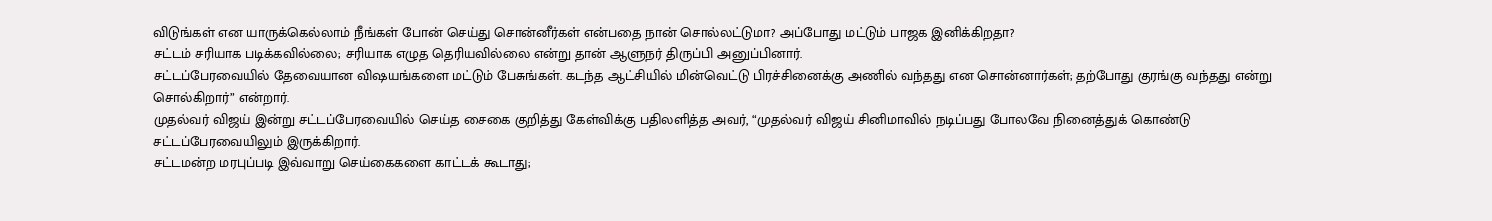விடுங்கள் என யாருக்கெல்லாம் நீங்கள் போன் செய்து சொன்னீர்கள் என்பதை நான் சொல்லட்டுமா? அப்போது மட்டும் பாஜக இனிக்கிறதா?
சட்டம் சரியாக படிக்கவில்லை; சரியாக எழுத தெரியவில்லை என்று தான் ஆளுநர் திருப்பி அனுப்பினார்.
சட்டப்பேரவையில் தேவையான விஷயங்களை மட்டும் பேசுங்கள். கடந்த ஆட்சியில் மின்வெட்டு பிரச்சினைக்கு அணில் வந்தது என சொன்னார்கள்; தற்போது குரங்கு வந்தது என்று சொல்கிறார்” என்றார்.
முதல்வர் விஜய் இன்று சட்டப்பேரவையில் செய்த சைகை குறித்து கேள்விக்கு பதிலளித்த அவர், “முதல்வர் விஜய் சினிமாவில் நடிப்பது போலவே நினைத்துக் கொண்டு சட்டப்பேரவையிலும் இருக்கிறார்.
சட்டமன்ற மரபுப்படி இவ்வாறு செய்கைகளை காட்டக் கூடாது;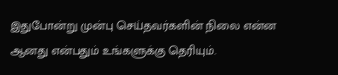இதுபோன்று முன்பு செய்தவர்களின் நிலை என்ன ஆனது என்பதும் உங்களுக்கு தெரியும்.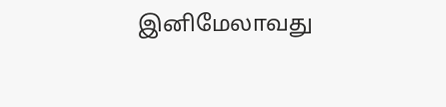இனிமேலாவது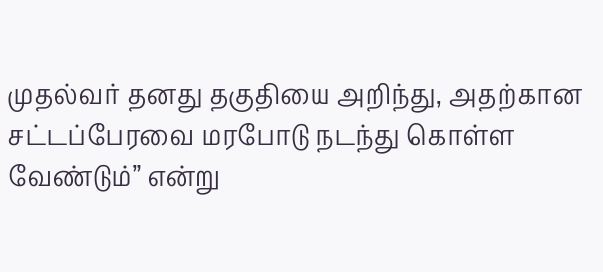முதல்வர் தனது தகுதியை அறிந்து, அதற்கான சட்டப்பேரவை மரபோடு நடந்து கொள்ள வேண்டும்” என்று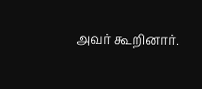அவர் கூறினார்.